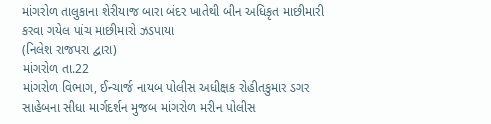માંગરોળ તાલુકાના શેરીયાજ બારા બંદર ખાતેથી બીન અધિકૃત માછીમારી કરવા ગયેલ પાંચ માછીમારો ઝડપાયા
(નિલેશ રાજપરા દ્વારા)
માંગરોળ તા.22
માંગરોળ વિભાગ, ઈન્ચાર્જ નાયબ પોલીસ અધીક્ષક રોહીતકુમાર ડગર સાહેબના સીધા માર્ગદર્શન મુજબ માંગરોળ મરીન પોલીસ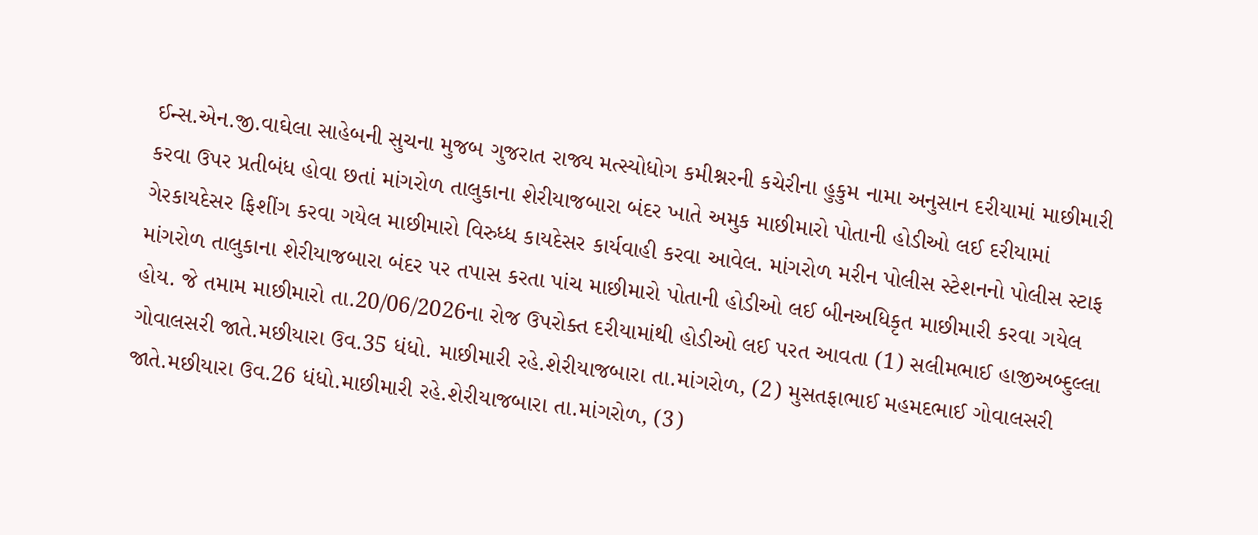ઈન્સ.એન.જી.વાઘેલા સાહેબની સુચના મુજબ ગુજરાત રાજ્ય મત્સ્યોધોગ કમીશ્નરની કચેરીના હુકુમ નામા અનુસાન દરીયામાં માછીમારી કરવા ઉપર પ્રતીબંધ હોવા છતાં માંગરોળ તાલુકાના શેરીયાજબારા બંદર ખાતે અમુક માછીમારો પોતાની હોડીઓ લઈ દરીયામાં ગેરકાયદેસર ફિશીંગ કરવા ગયેલ માછીમારો વિરુધ્ધ કાયદેસર કાર્યવાહી કરવા આવેલ. માંગરોળ મરીન પોલીસ સ્ટેશનનો પોલીસ સ્ટાફ માંગરોળ તાલુકાના શેરીયાજબારા બંદર પર તપાસ કરતા પાંચ માછીમારો પોતાની હોડીઓ લઈ બીનઅધિકૃત માછીમારી કરવા ગયેલ હોય. જે તમામ માછીમારો તા.20/06/2026ના રોજ ઉપરોક્ત દરીયામાંથી હોડીઓ લઈ પરત આવતા (1) સલીમભાઈ હાજીઅબ્દુલ્લા ગોવાલસરી જાતે.મછીયારા ઉવ.35 ધંધો. માછીમારી રહે.શેરીયાજબારા તા.માંગરોળ, (2) મુસતફાભાઈ મહમદભાઈ ગોવાલસરી જાતે.મછીયારા ઉવ.26 ધંધો.માછીમારી રહે.શેરીયાજબારા તા.માંગરોળ, (3)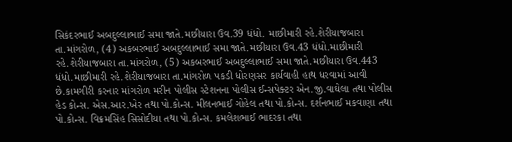સિકંદરભાઈ અબદુલ્લાભાઈ સમા જાતે.મછીયારા ઉવ.39 ધંધો. માછીમારી રહે.શેરીયાજબારા તા.માંગરોળ, (4) અકબરભાઈ અબદુલ્લાભાઈ સમા જાતે.મછીયારા ઉવ.43 ધંધો.માછીમારી રહે.શેરીયાજબારા તા.માંગરોળ, (5) અકબરભાઈ અબદુલ્લાભાઈ સમા જાતે.મછીયારા ઉવ.443 ધંધો.માછીમારી રહે.શેરીયાજબારા તા.માંગરોળ પકડી ધોરણસર કાર્યવાહી હાથ ધરવામાં આવી છે.કામગીરી કરનાર માંગરોળ મરીન પોલીસ સ્ટેશનના પોલીસ ઈન્સપેક્ટર એન.જી.વાઘેલા તથા પોલીસ હેડ કોન્સ. એસ.આર.ખેર તથા પો.કોન્સ. મીલનભાઈ ગોહેલ તથા પો.કોન્સ. દર્શનભાઈ મકવાણા તથા પો.કોન્સ. વિક્રમસિંહ સિસોદીયા તથા પો.કોન્સ. કમલેશભાઈ ભાદરકા તથા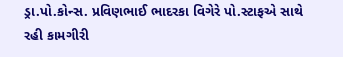ડ્રા.પો.કોન્સ. પ્રવિણભાઈ ભાદરકા વિગેરે પો.સ્ટાફએ સાથે રહી કામગીરી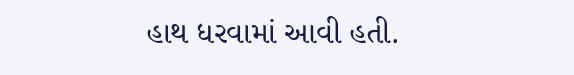હાથ ધરવામાં આવી હતી.